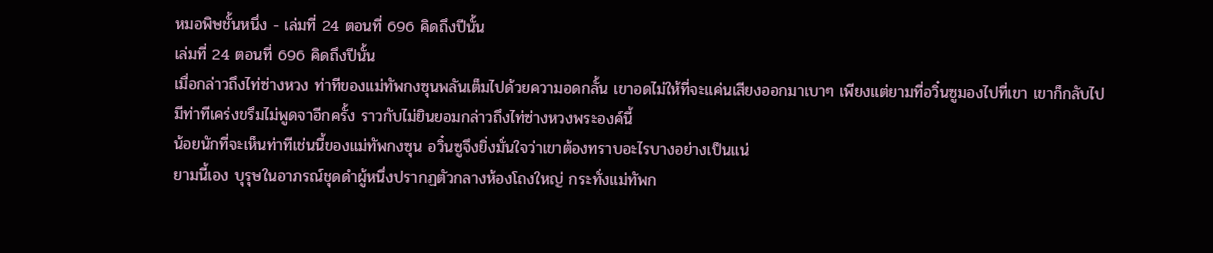หมอพิษชั้นหนึ่ง - เล่มที่ 24 ตอนที่ 696 คิดถึงปีนั้น
เล่มที่ 24 ตอนที่ 696 คิดถึงปีนั้น
เมื่อกล่าวถึงไท่ซ่างหวง ท่าทีของแม่ทัพกงซุนพลันเต็มไปด้วยความอดกลั้น เขาอดไม่ให้ที่จะแค่นเสียงออกมาเบาๆ เพียงแต่ยามที่อวิ๋นซูมองไปที่เขา เขาก็กลับไปมีท่าทีเคร่งขรึมไม่พูดจาอีกครั้ง ราวกับไม่ยินยอมกล่าวถึงไท่ซ่างหวงพระองค์นี้
น้อยนักที่จะเห็นท่าทีเช่นนี้ของแม่ทัพกงซุน อวิ๋นซูจึงยิ่งมั่นใจว่าเขาต้องทราบอะไรบางอย่างเป็นแน่
ยามนี้เอง บุรุษในอาภรณ์ชุดดำผู้หนึ่งปรากฏตัวกลางห้องโถงใหญ่ กระทั่งแม่ทัพก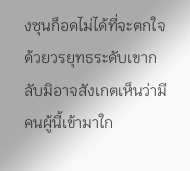งซุนก็อดไม่ได้ที่จะตกใจ ด้วยวรยุทธระดับเขากลับมิอาจสังเกตเห็นว่ามีคนผู้นี้เข้ามาใก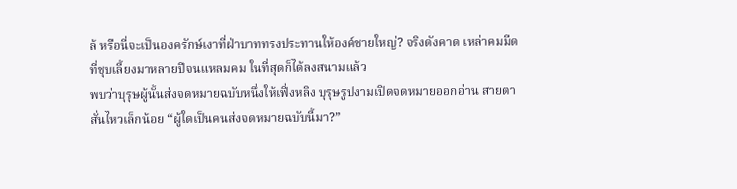ล้ หรือนี่จะเป็นองครักษ์เงาที่ฝ่าบาททรงประทานให้องค์ชายใหญ่? จริงดังคาด เหล่าคมมีดที่ชุบเลี้ยงมาหลายปีจนแหลมคม ในที่สุดก็ได้ลงสนามแล้ว
พบว่าบุรุษผู้นั้นส่งจดหมายฉบับหนึ่งให้เฟิ่งหลิง บุรุษรูปงามเปิดจดหมายออกอ่าน สายตาสั่นไหวเล็กน้อย “ผู้ใดเป็นคนส่งจดหมายฉบับนี้มา?”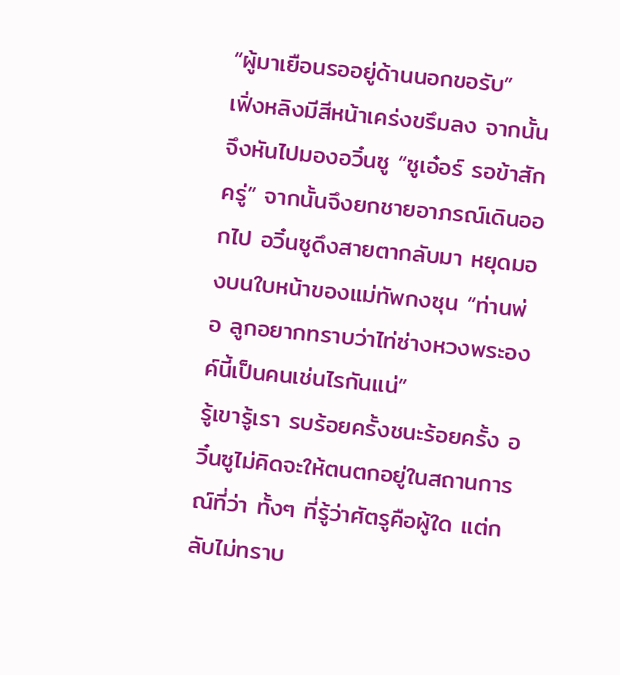“ผู้มาเยือนรออยู่ด้านนอกขอรับ”
เฟิ่งหลิงมีสีหน้าเคร่งขรึมลง จากนั้นจึงหันไปมองอวิ๋นซู “ซูเอ๋อร์ รอข้าสักครู่” จากนั้นจึงยกชายอาภรณ์เดินออกไป อวิ๋นซูดึงสายตากลับมา หยุดมองบนใบหน้าของแม่ทัพกงซุน “ท่านพ่อ ลูกอยากทราบว่าไท่ซ่างหวงพระองค์นี้เป็นคนเช่นไรกันแน่”
รู้เขารู้เรา รบร้อยครั้งชนะร้อยครั้ง อวิ๋นซูไม่คิดจะให้ตนตกอยู่ในสถานการณ์ที่ว่า ทั้งๆ ที่รู้ว่าศัตรูคือผู้ใด แต่กลับไม่ทราบ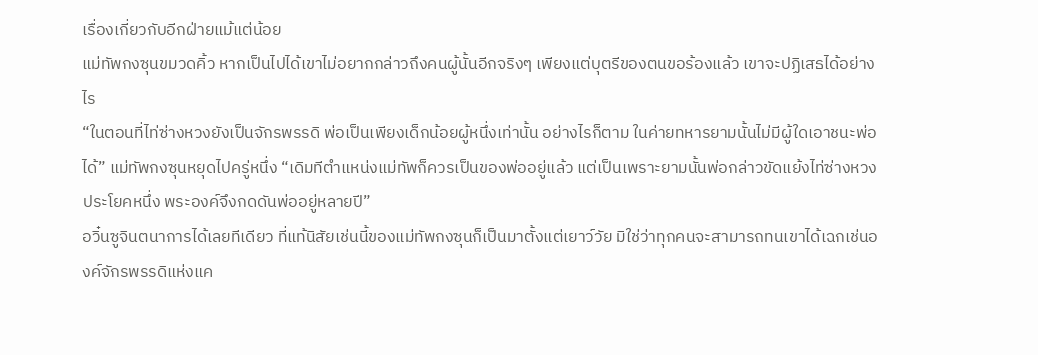เรื่องเกี่ยวกับอีกฝ่ายแม้แต่น้อย
แม่ทัพกงซุนขมวดคิ้ว หากเป็นไปได้เขาไม่อยากกล่าวถึงคนผู้นั้นอีกจริงๆ เพียงแต่บุตรีของตนขอร้องแล้ว เขาจะปฏิเสธได้อย่างไร
“ในตอนที่ไท่ซ่างหวงยังเป็นจักรพรรดิ พ่อเป็นเพียงเด็กน้อยผู้หนึ่งเท่านั้น อย่างไรก็ตาม ในค่ายทหารยามนั้นไม่มีผู้ใดเอาชนะพ่อได้” แม่ทัพกงซุนหยุดไปครู่หนึ่ง “เดิมทีตำแหน่งแม่ทัพก็ควรเป็นของพ่ออยู่แล้ว แต่เป็นเพราะยามนั้นพ่อกล่าวขัดแย้งไท่ซ่างหวงประโยคหนึ่ง พระองค์จึงกดดันพ่ออยู่หลายปี”
อวิ๋นซูจินตนาการได้เลยทีเดียว ที่แท้นิสัยเช่นนี้ของแม่ทัพกงซุนก็เป็นมาตั้งแต่เยาว์วัย มิใช่ว่าทุกคนจะสามารถทนเขาได้เฉกเช่นองค์จักรพรรดิแห่งแค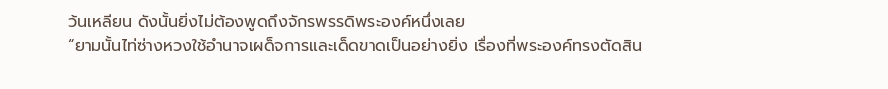ว้นเหลียน ดังนั้นยิ่งไม่ต้องพูดถึงจักรพรรดิพระองค์หนึ่งเลย
“ยามนั้นไท่ซ่างหวงใช้อำนาจเผด็จการและเด็ดขาดเป็นอย่างยิ่ง เรื่องที่พระองค์ทรงตัดสิน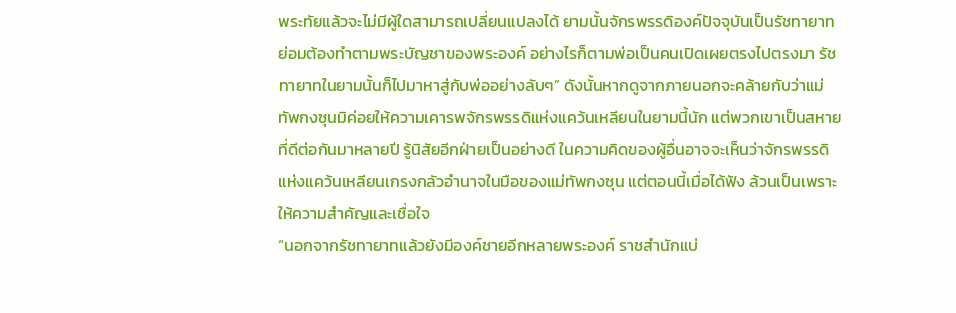พระทัยแล้วจะไม่มีผู้ใดสามารถเปลี่ยนแปลงได้ ยามนั้นจักรพรรดิองค์ปัจจุบันเป็นรัชทายาท ย่อมต้องทำตามพระบัญชาของพระองค์ อย่างไรก็ตามพ่อเป็นคนเปิดเผยตรงไปตรงมา รัชทายาทในยามนั้นก็ไปมาหาสู่กับพ่ออย่างลับๆ” ดังนั้นหากดูจากภายนอกจะคล้ายกับว่าแม่ทัพกงซุนมิค่อยให้ความเคารพจักรพรรดิแห่งแคว้นเหลียนในยามนี้นัก แต่พวกเขาเป็นสหายที่ดีต่อกันมาหลายปี รู้นิสัยอีกฝ่ายเป็นอย่างดี ในความคิดของผู้อื่นอาจจะเห็นว่าจักรพรรดิแห่งแคว้นเหลียนเกรงกลัวอำนาจในมือของแม่ทัพกงซุน แต่ตอนนี้เมื่อได้ฟัง ล้วนเป็นเพราะให้ความสำคัญและเชื่อใจ
“นอกจากรัชทายาทแล้วยังมีองค์ชายอีกหลายพระองค์ ราชสำนักแบ่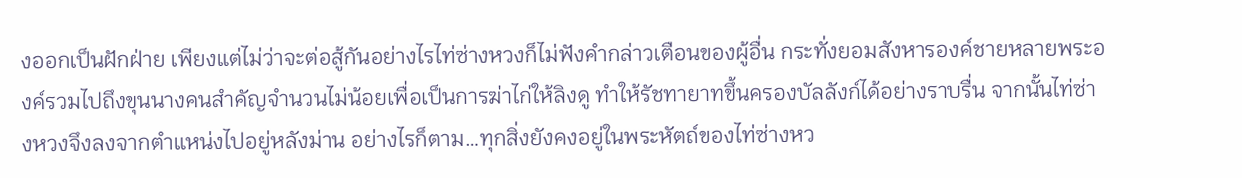งออกเป็นฝักฝ่าย เพียงแต่ไม่ว่าจะต่อสู้กันอย่างไรไท่ซ่างหวงก็ไม่ฟังคำกล่าวเตือนของผู้อื่น กระทั่งยอมสังหารองค์ชายหลายพระองค์รวมไปถึงขุนนางคนสำคัญจำนวนไม่น้อยเพื่อเป็นการฆ่าไก่ให้ลิงดู ทำให้รัชทายาทขึ้นครองบัลลังก์ได้อย่างราบรื่น จากนั้นไท่ซ่างหวงจึงลงจากตำแหน่งไปอยู่หลังม่าน อย่างไรก็ตาม…ทุกสิ่งยังคงอยู่ในพระหัตถ์ของไท่ซ่างหว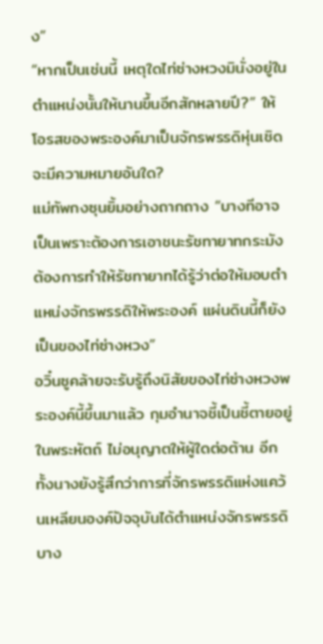ง”
“หากเป็นเช่นนี้ เหตุใดไท่ซ่างหวงมินั่งอยู่ในตำแหน่งนั้นให้นานขึ้นอีกสักหลายปี?” ให้โอรสของพระองค์มาเป็นจักรพรรดิหุ่นเชิดจะมีความหมายอันใด?
แม่ทัพกงซุนยิ้มอย่างถากถาง “บางทีอาจเป็นเพราะต้องการเอาชนะรัชทายาทกระมัง ต้องการทำให้รัชทายาทได้รู้ว่าต่อให้มอบตำแหน่งจักรพรรดิให้พระองค์ แผ่นดินนี้ก็ยังเป็นของไท่ซ่างหวง”
อวิ๋นซูคล้ายจะรับรู้ถึงนิสัยของไท่ซ่างหวงพระองค์นี้ขึ้นมาแล้ว กุมอำนาจชี้เป็นชี้ตายอยู่ในพระหัตถ์ ไม่อนุญาตให้ผู้ใดต่อต้าน อีกทั้งนางยังรู้สึกว่าการที่จักรพรรดิแห่งแคว้นเหลียนองค์ปัจจุบันได้ตำแหน่งจักรพรรดิ บาง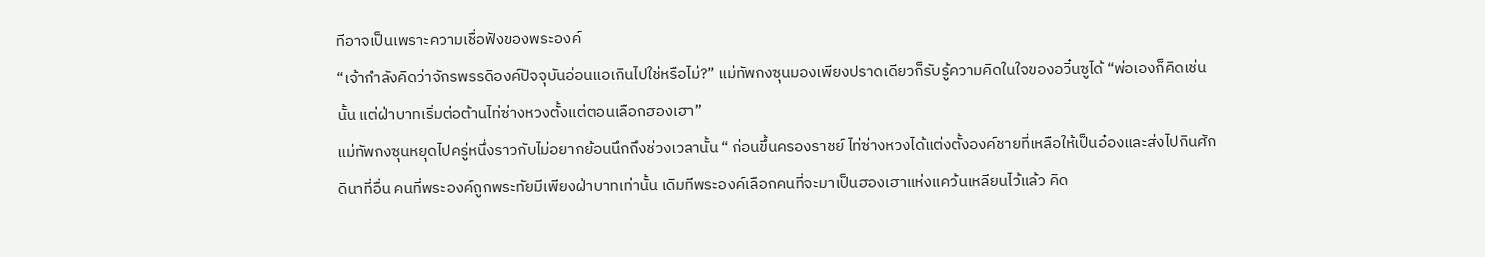ทีอาจเป็นเพราะความเชื่อฟังของพระองค์
“เจ้ากำลังคิดว่าจักรพรรดิองค์ปัจจุบันอ่อนแอเกินไปใช่หรือไม่?” แม่ทัพกงซุนมองเพียงปราดเดียวก็รับรู้ความคิดในใจของอวิ๋นซูได้ “พ่อเองก็คิดเช่นนั้น แต่ฝ่าบาทเริ่มต่อต้านไท่ซ่างหวงตั้งแต่ตอนเลือกฮองเฮา”
แม่ทัพกงซุนหยุดไปครู่หนึ่งราวกับไม่อยากย้อนนึกถึงช่วงเวลานั้น “ ก่อนขึ้นครองราชย์ ไท่ซ่างหวงได้แต่งตั้งองค์ชายที่เหลือให้เป็นอ๋องและส่งไปกินศักดินาที่อื่น คนที่พระองค์ถูกพระทัยมีเพียงฝ่าบาทเท่านั้น เดิมทีพระองค์เลือกคนที่จะมาเป็นฮองเฮาแห่งแคว้นเหลียนไว้แล้ว คิด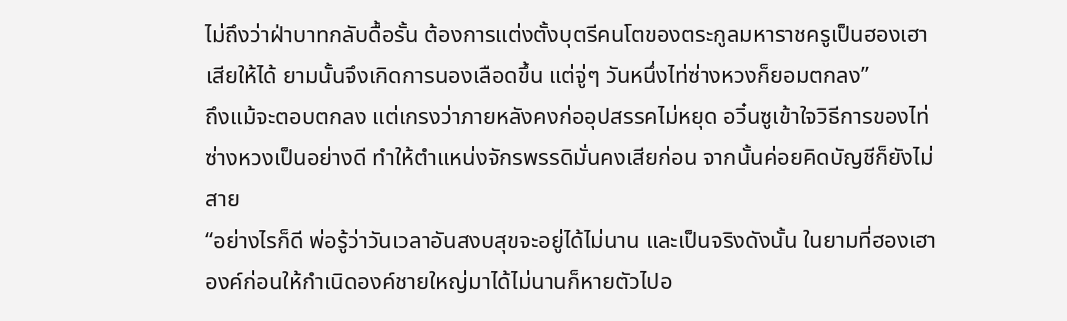ไม่ถึงว่าฝ่าบาทกลับดื้อรั้น ต้องการแต่งตั้งบุตรีคนโตของตระกูลมหาราชครูเป็นฮองเฮาเสียให้ได้ ยามนั้นจึงเกิดการนองเลือดขึ้น แต่จู่ๆ วันหนึ่งไท่ซ่างหวงก็ยอมตกลง”
ถึงแม้จะตอบตกลง แต่เกรงว่าภายหลังคงก่ออุปสรรคไม่หยุด อวิ๋นซูเข้าใจวิธีการของไท่ซ่างหวงเป็นอย่างดี ทำให้ตำแหน่งจักรพรรดิมั่นคงเสียก่อน จากนั้นค่อยคิดบัญชีก็ยังไม่สาย
“อย่างไรก็ดี พ่อรู้ว่าวันเวลาอันสงบสุขจะอยู่ได้ไม่นาน และเป็นจริงดังนั้น ในยามที่ฮองเฮาองค์ก่อนให้กำเนิดองค์ชายใหญ่มาได้ไม่นานก็หายตัวไปอ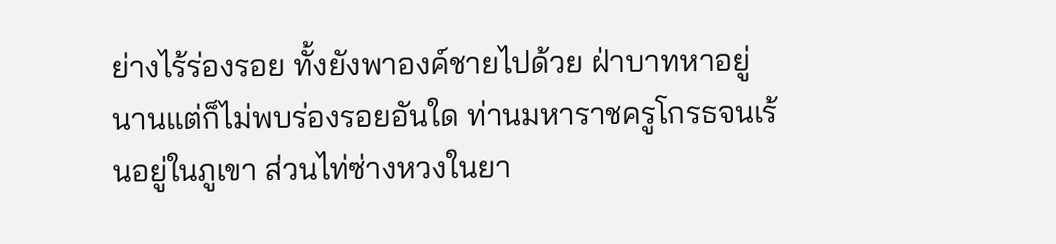ย่างไร้ร่องรอย ทั้งยังพาองค์ชายไปด้วย ฝ่าบาทหาอยู่นานแต่ก็ไม่พบร่องรอยอันใด ท่านมหาราชครูโกรธจนเร้นอยู่ในภูเขา ส่วนไท่ซ่างหวงในยา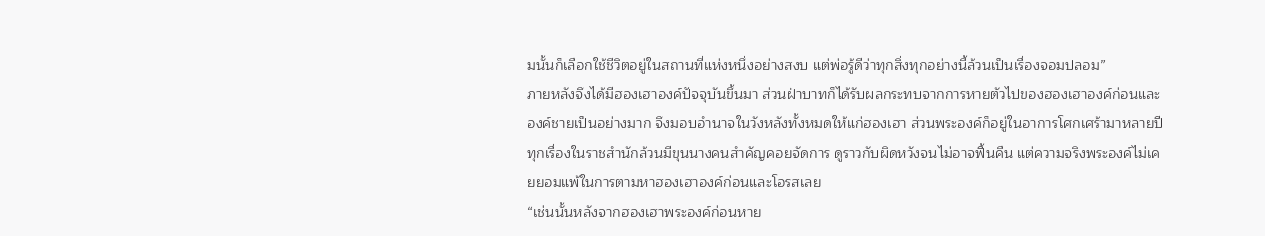มนั้นก็เลือกใช้ชีวิตอยู่ในสถานที่แห่งหนึ่งอย่างสงบ แต่พ่อรู้ดีว่าทุกสิ่งทุกอย่างนี้ล้วนเป็นเรื่องจอมปลอม”
ภายหลังจึงได้มีฮองเฮาองค์ปัจจุบันขึ้นมา ส่วนฝ่าบาทก็ได้รับผลกระทบจากการหายตัวไปของฮองเฮาองค์ก่อนและองค์ชายเป็นอย่างมาก จึงมอบอำนาจในวังหลังทั้งหมดให้แก่ฮองเฮา ส่วนพระองค์ก็อยู่ในอาการโศกเศร้ามาหลายปี ทุกเรื่องในราชสำนักล้วนมีขุนนางคนสำคัญคอยจัดการ ดูราวกับผิดหวังจนไม่อาจฟื้นคืน แต่ความจริงพระองค์ไม่เคยยอมแพ้ในการตามหาฮองเฮาองค์ก่อนและโอรสเลย
“เช่นนั้นหลังจากฮองเฮาพระองค์ก่อนหาย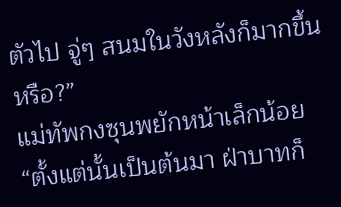ตัวไป จู่ๆ สนมในวังหลังก็มากขึ้นหรือ?”
แม่ทัพกงซุนพยักหน้าเล็กน้อย “ตั้งแต่นั้นเป็นต้นมา ฝ่าบาทก็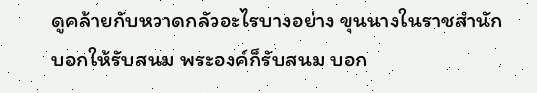ดูคล้ายกับหวาดกลัวอะไรบางอย่าง ขุนนางในราชสำนักบอกให้รับสนม พระองค์ก็รับสนม บอก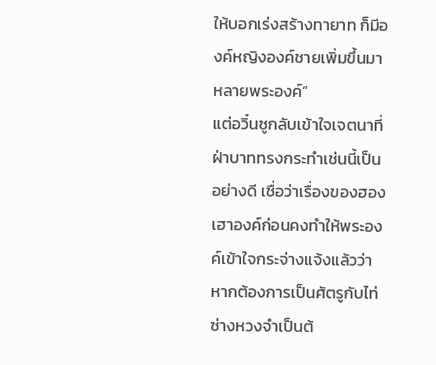ให้บอกเร่งสร้างทายาท ก็มีองค์หญิงองค์ชายเพิ่มขึ้นมาหลายพระองค์”
แต่อวิ๋นซูกลับเข้าใจเจตนาที่ฝ่าบาททรงกระทำเช่นนี้เป็นอย่างดี เชื่อว่าเรื่องของฮองเฮาองค์ก่อนคงทำให้พระองค์เข้าใจกระจ่างแจ้งแล้วว่า หากต้องการเป็นศัตรูกับไท่ซ่างหวงจำเป็นต้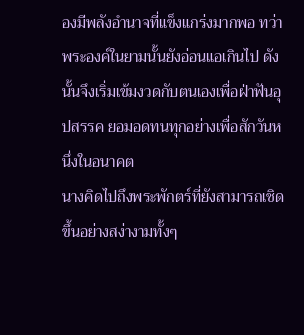องมีพลังอำนาจที่แข็งแกร่งมากพอ ทว่าพระองค์ในยามนั้นยังอ่อนแอเกินไป ดังนั้นจึงเริ่มเข้มงวดกับตนเองเพื่อฝ่าฟันอุปสรรค ยอมอดทนทุกอย่างเพื่อสักวันหนึ่งในอนาคต
นางคิดไปถึงพระพักตร์ที่ยังสามารถเชิดขึ้นอย่างสง่างามทั้งๆ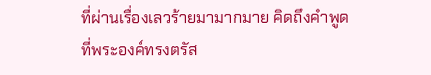ที่ผ่านเรื่องเลวร้ายมามากมาย คิดถึงคำพูดที่พระองค์ทรงตรัส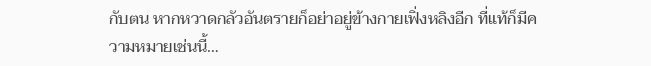กับตน หากหวาดกลัวอันตรายก็อย่าอยู่ข้างกายเฟิ่งหลิงอีก ที่แท้ก็มีความหมายเช่นนี้…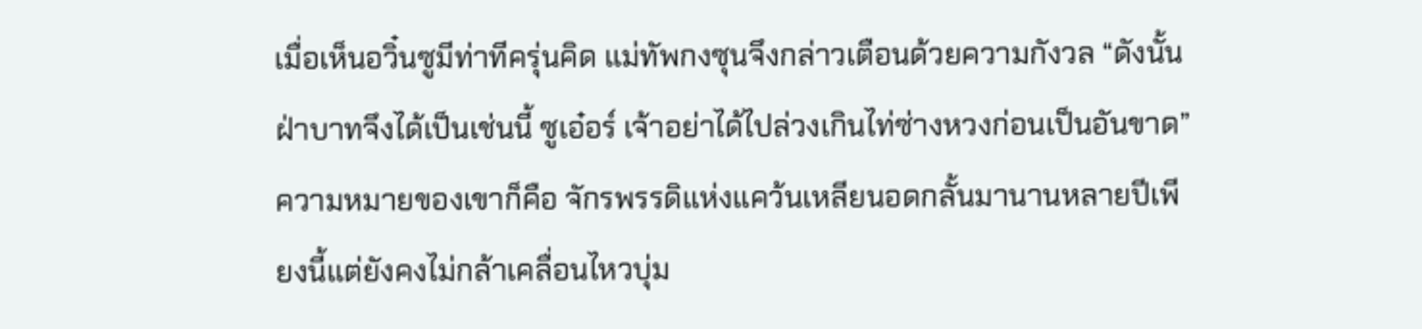เมื่อเห็นอวิ๋นซูมีท่าทีครุ่นคิด แม่ทัพกงซุนจึงกล่าวเตือนด้วยความกังวล “ดังนั้นฝ่าบาทจึงได้เป็นเช่นนี้ ซูเอ๋อร์ เจ้าอย่าได้ไปล่วงเกินไท่ซ่างหวงก่อนเป็นอันขาด” ความหมายของเขาก็คือ จักรพรรดิแห่งแคว้นเหลียนอดกลั้นมานานหลายปีเพียงนี้แต่ยังคงไม่กล้าเคลื่อนไหวบุ่ม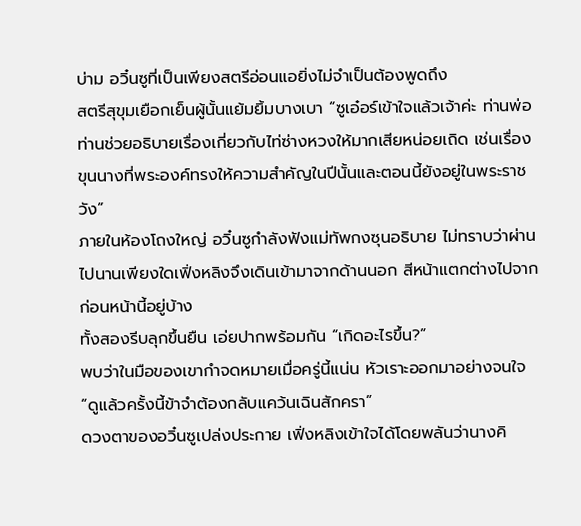บ่าม อวิ๋นซูที่เป็นเพียงสตรีอ่อนแอยิ่งไม่จำเป็นต้องพูดถึง
สตรีสุขุมเยือกเย็นผู้นั้นแย้มยิ้มบางเบา “ซูเอ๋อร์เข้าใจแล้วเจ้าค่ะ ท่านพ่อ ท่านช่วยอธิบายเรื่องเกี่ยวกับไท่ซ่างหวงให้มากเสียหน่อยเถิด เช่นเรื่องขุนนางที่พระองค์ทรงให้ความสำคัญในปีนั้นและตอนนี้ยังอยู่ในพระราชวัง”
ภายในห้องโถงใหญ่ อวิ๋นซูกำลังฟังแม่ทัพกงซุนอธิบาย ไม่ทราบว่าผ่านไปนานเพียงใดเฟิ่งหลิงจึงเดินเข้ามาจากด้านนอก สีหน้าแตกต่างไปจากก่อนหน้านี้อยู่บ้าง
ทั้งสองรีบลุกขึ้นยืน เอ่ยปากพร้อมกัน “เกิดอะไรขึ้น?”
พบว่าในมือของเขากำจดหมายเมื่อครู่นี้แน่น หัวเราะออกมาอย่างจนใจ “ดูแล้วครั้งนี้ข้าจำต้องกลับแคว้นเฉินสักครา”
ดวงตาของอวิ๋นซูเปล่งประกาย เฟิ่งหลิงเข้าใจได้โดยพลันว่านางคิ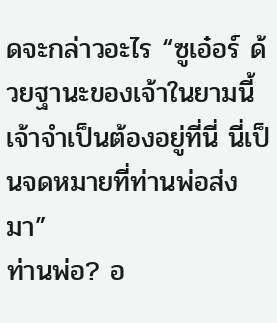ดจะกล่าวอะไร “ซูเอ๋อร์ ด้วยฐานะของเจ้าในยามนี้ เจ้าจำเป็นต้องอยู่ที่นี่ นี่เป็นจดหมายที่ท่านพ่อส่งมา”
ท่านพ่อ? อ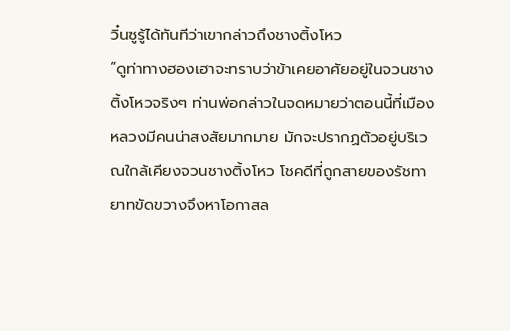วิ๋นซูรู้ได้ทันทีว่าเขากล่าวถึงชางติ้งโหว
“ดูท่าทางฮองเฮาจะทราบว่าข้าเคยอาศัยอยู่ในจวนชางติ้งโหวจริงๆ ท่านพ่อกล่าวในจดหมายว่าตอนนี้ที่เมืองหลวงมีคนน่าสงสัยมากมาย มักจะปรากฏตัวอยู่บริเวณใกล้เคียงจวนชางติ้งโหว โชคดีที่ถูกสายของรัชทายาทขัดขวางจึงหาโอกาสล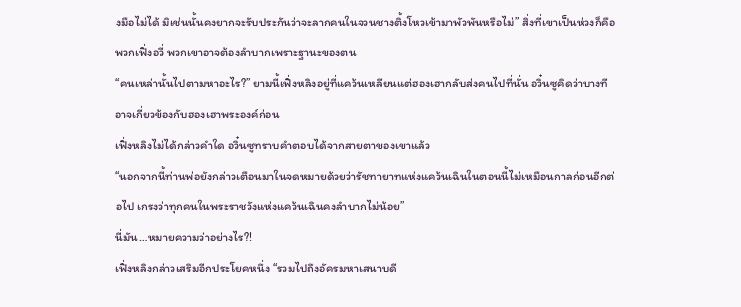งมือไม่ได้ มิเช่นนั้นคงยากจะรับประกันว่าจะลากคนในจวนชางติ้งโหวเข้ามาพัวพันหรือไม่” สิ่งที่เขาเป็นห่วงก็คือพวกเฟิ่งอวี่ พวกเขาอาจต้องลำบากเพราะฐานะของตน
“คนเหล่านั้นไปตามหาอะไร?” ยามนี้เฟิ่งหลิงอยู่ที่แคว้นเหลียนแต่ฮองเฮากลับส่งคนไปที่นั่น อวิ๋นซูคิดว่าบางทีอาจเกี่ยวข้องกับฮองเฮาพระองค์ก่อน
เฟิ่งหลิงไม่ได้กล่าวคำใด อวิ๋นซูทราบคำตอบได้จากสายตาของเขาแล้ว
“นอกจากนี้ท่านพ่อยังกล่าวเตือนมาในจดหมายด้วยว่ารัชทายาทแห่งแคว้นเฉินในตอนนี้ไม่เหมือนกาลก่อนอีกต่อไป เกรงว่าทุกคนในพระราชวังแห่งแคว้นเฉินคงลำบากไม่น้อย”
นี่มัน…หมายความว่าอย่างไร?!
เฟิ่งหลิงกล่าวเสริมอีกประโยคหนึ่ง “รวมไปถึงอัครมหาเสนาบดี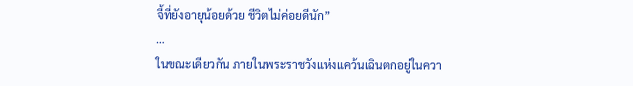จี้ที่ยังอายุน้อยด้วย ชีวิตไม่ค่อยดีนัก”
…
ในขณะเดียวกัน ภายในพระราชวังแห่งแคว้นเฉินตกอยู่ในควา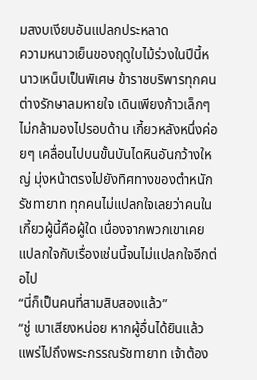มสงบเงียบอันแปลกประหลาด
ความหนาวเย็นของฤดูใบไม้ร่วงในปีนี้หนาวเหน็บเป็นพิเศษ ข้าราชบริพารทุกคนต่างรักษาลมหายใจ เดินเพียงก้าวเล็กๆ ไม่กล้ามองไปรอบด้าน เกี้ยวหลังหนึ่งค่อยๆ เคลื่อนไปบนขั้นบันไดหินอันกว้างใหญ่ มุ่งหน้าตรงไปยังทิศทางของตำหนักรัชทายาท ทุกคนไม่แปลกใจเลยว่าคนในเกี้ยวผู้นี้คือผู้ใด เนื่องจากพวกเขาเคยแปลกใจกับเรื่องเช่นนี้จนไม่แปลกใจอีกต่อไป
“นี่ก็เป็นคนที่สามสิบสองแล้ว”
“ชู่ เบาเสียงหน่อย หากผู้อื่นได้ยินแล้วแพร่ไปถึงพระกรรณรัชทายาท เจ้าต้อง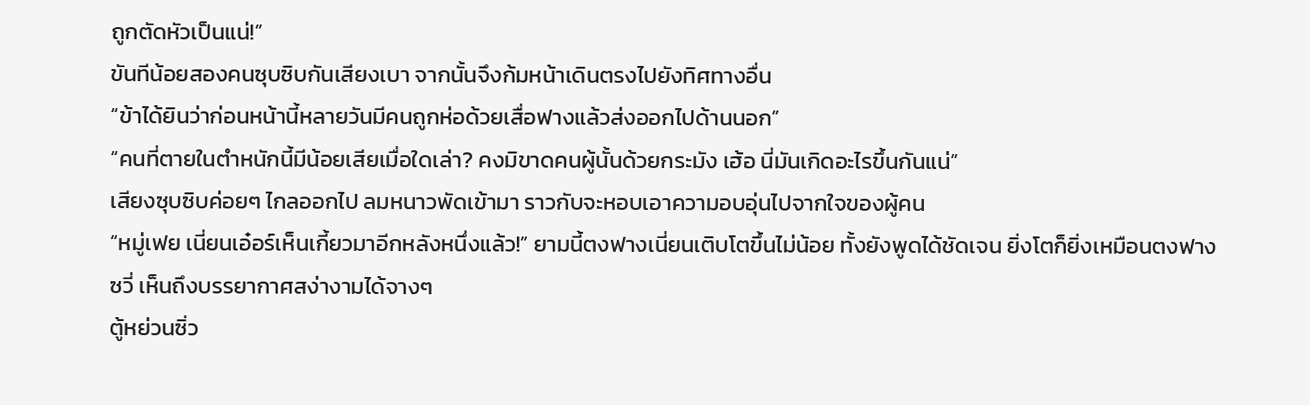ถูกตัดหัวเป็นแน่!”
ขันทีน้อยสองคนซุบซิบกันเสียงเบา จากนั้นจึงก้มหน้าเดินตรงไปยังทิศทางอื่น
“ข้าได้ยินว่าก่อนหน้านี้หลายวันมีคนถูกห่อด้วยเสื่อฟางแล้วส่งออกไปด้านนอก”
“คนที่ตายในตำหนักนี้มีน้อยเสียเมื่อใดเล่า? คงมิขาดคนผู้นั้นด้วยกระมัง เฮ้อ นี่มันเกิดอะไรขึ้นกันแน่”
เสียงซุบซิบค่อยๆ ไกลออกไป ลมหนาวพัดเข้ามา ราวกับจะหอบเอาความอบอุ่นไปจากใจของผู้คน
“หมู่เฟย เนี่ยนเอ๋อร์เห็นเกี้ยวมาอีกหลังหนึ่งแล้ว!” ยามนี้ตงฟางเนี่ยนเติบโตขึ้นไม่น้อย ทั้งยังพูดได้ชัดเจน ยิ่งโตก็ยิ่งเหมือนตงฟางซวี่ เห็นถึงบรรยากาศสง่างามได้จางๆ
ตู้หย่วนซิ่ว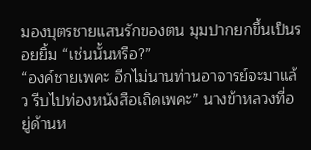มองบุตรชายแสนรักของตน มุมปากยกขึ้นเป็นรอยยิ้ม “เช่นนั้นหรือ?”
“องค์ชายเพคะ อีกไม่นานท่านอาจารย์จะมาแล้ว รีบไปท่องหนังสือเถิดเพคะ” นางข้าหลวงที่อยู่ด้านห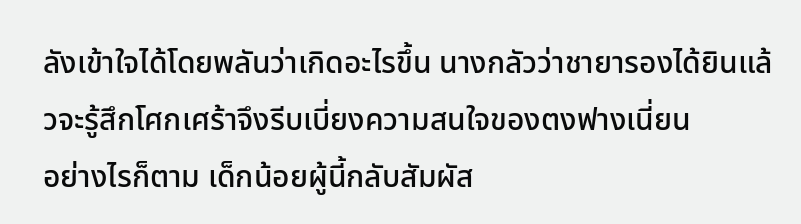ลังเข้าใจได้โดยพลันว่าเกิดอะไรขึ้น นางกลัวว่าชายารองได้ยินแล้วจะรู้สึกโศกเศร้าจึงรีบเบี่ยงความสนใจของตงฟางเนี่ยน
อย่างไรก็ตาม เด็กน้อยผู้นี้กลับสัมผัส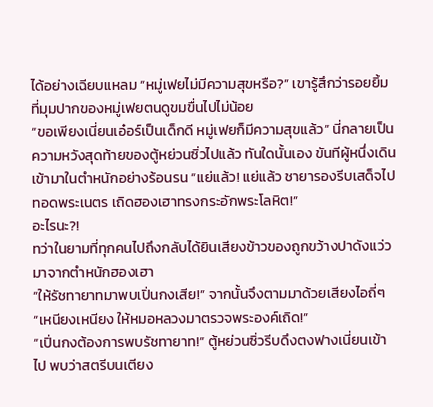ได้อย่างเฉียบแหลม “หมู่เฟยไม่มีความสุขหรือ?” เขารู้สึกว่ารอยยิ้มที่มุมปากของหมู่เฟยตนดูขมขื่นไปไม่น้อย
“ขอเพียงเนี่ยนเอ๋อร์เป็นเด็กดี หมู่เฟยก็มีความสุขแล้ว” นี่กลายเป็นความหวังสุดท้ายของตู้หย่วนซิ่วไปแล้ว ทันใดนั้นเอง ขันทีผู้หนึ่งเดินเข้ามาในตำหนักอย่างร้อนรน “แย่แล้ว! แย่แล้ว ชายารองรีบเสด็จไปทอดพระเนตร เถิดฮองเฮาทรงกระอักพระโลหิต!”
อะไรนะ?!
ทว่าในยามที่ทุกคนไปถึงกลับได้ยินเสียงข้าวของถูกขว้างปาดังแว่วมาจากตำหนักฮองเฮา
“ให้รัชทายาทมาพบเปิ่นกงเสีย!” จากนั้นจึงตามมาด้วยเสียงไอถี่ๆ
“เหนียงเหนียง ให้หมอหลวงมาตรวจพระองค์เถิด!”
“เปิ่นกงต้องการพบรัชทายาท!” ตู้หย่วนซิ่วรีบดึงตงฟางเนี่ยนเข้าไป พบว่าสตรีบนเตียง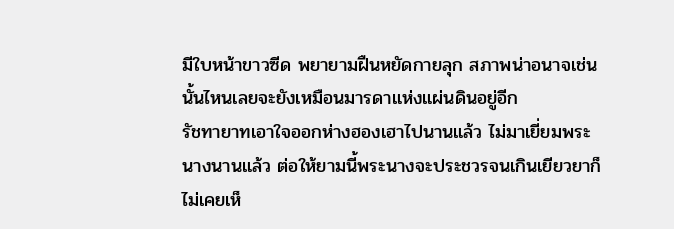มีใบหน้าขาวซีด พยายามฝืนหยัดกายลุก สภาพน่าอนาจเช่นนั้นไหนเลยจะยังเหมือนมารดาแห่งแผ่นดินอยู่อีก
รัชทายาทเอาใจออกห่างฮองเฮาไปนานแล้ว ไม่มาเยี่ยมพระนางนานแล้ว ต่อให้ยามนี้พระนางจะประชวรจนเกินเยียวยาก็ไม่เคยเห็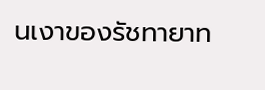นเงาของรัชทายาท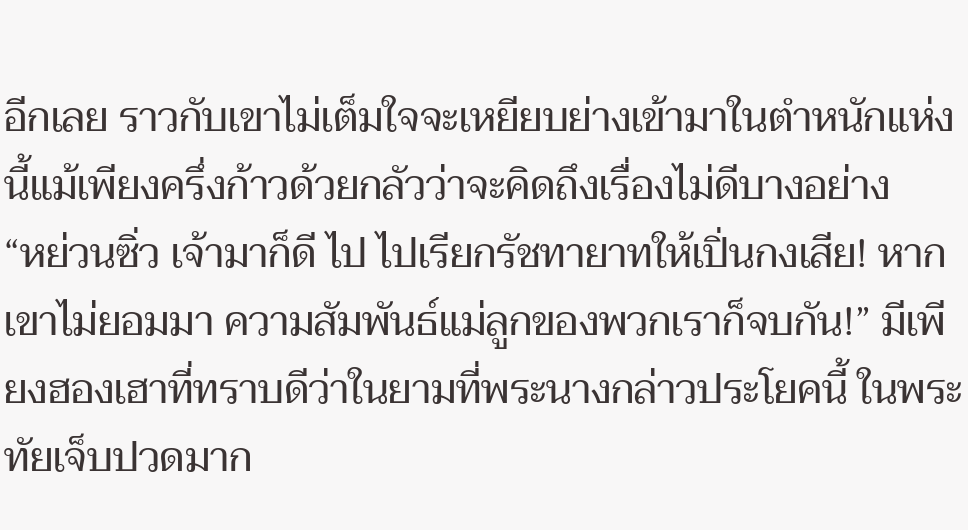อีกเลย ราวกับเขาไม่เต็มใจจะเหยียบย่างเข้ามาในตำหนักแห่งนี้แม้เพียงครึ่งก้าวด้วยกลัวว่าจะคิดถึงเรื่องไม่ดีบางอย่าง
“หย่วนซิ่ว เจ้ามาก็ดี ไป ไปเรียกรัชทายาทให้เปิ่นกงเสีย! หากเขาไม่ยอมมา ความสัมพันธ์แม่ลูกของพวกเราก็จบกัน!” มีเพียงฮองเฮาที่ทราบดีว่าในยามที่พระนางกล่าวประโยคนี้ ในพระทัยเจ็บปวดมาก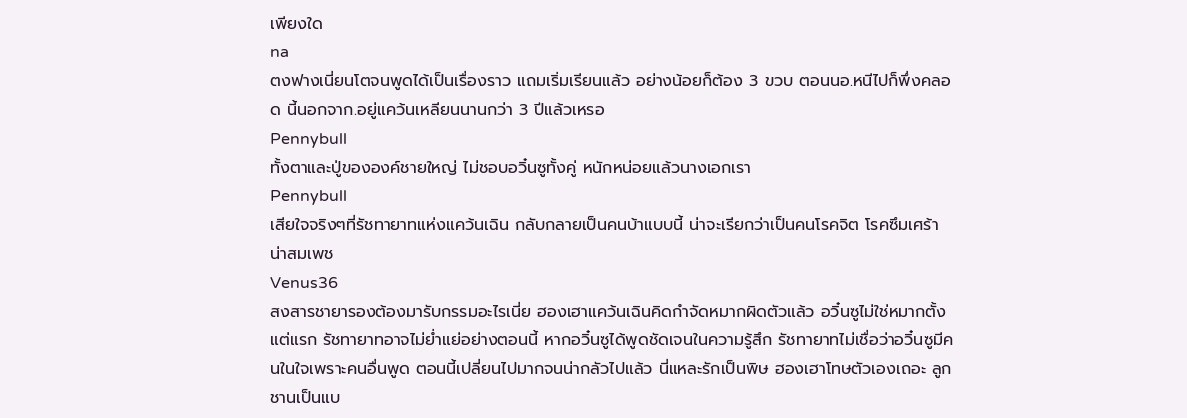เพียงใด
na
ตงฟางเนี่ยนโตจนพูดได้เป็นเรื่องราว แถมเริ่มเรียนแล้ว อย่างน้อยก็ต้อง 3 ขวบ ตอนนอ.หนีไปก็พึ่งคลอด นี้นอกจาก.อยู่แคว้นเหลียนนานกว่า 3 ปีแล้วเหรอ
Pennybull
ทั้งตาและปู่ขององค์ชายใหญ่ ไม่ชอบอวิ๋นซูทั้งคู่ หนักหน่อยแล้วนางเอกเรา
Pennybull
เสียใจจริงๆที่รัชทายาทแห่งแคว้นเฉิน กลับกลายเป็นคนบ้าแบบนี้ น่าจะเรียกว่าเป็นคนโรคจิต โรคซึมเศร้า น่าสมเพช
Venus36
สงสารชายารองต้องมารับกรรมอะไรเนี่ย ฮองเฮาแคว้นเฉินคิดกำจัดหมากผิดตัวแล้ว อวิ๋นซูไม่ใช่หมากตั้งแต่แรก รัชทายาทอาจไม่ย่ำแย่อย่างตอนนี้ หากอวิ๋นซูได้พูดชัดเจนในความรู้สึก รัชทายาทไม่เชื่อว่าอวิ๋นซูมีคนในใจเพราะคนอื่นพูด ตอนนี้เปลี่ยนไปมากจนน่ากลัวไปแล้ว นี่แหละรักเป็นพิษ ฮองเฮาโทษตัวเองเถอะ ลูกชานเป็นแบ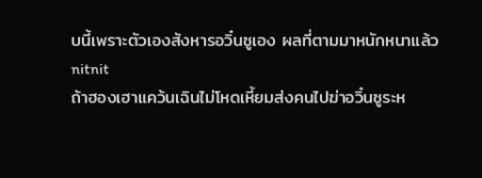บนี้เพราะตัวเองสังหารอวิ๋นซูเอง ผลที่ตามมาหนักหนาแล้ว
nitnit
ถ้าฮองเฮาแคว้นเฉินไม่โหดเหี้ยมส่งคนไปฆ่าอวิ๋นซูระห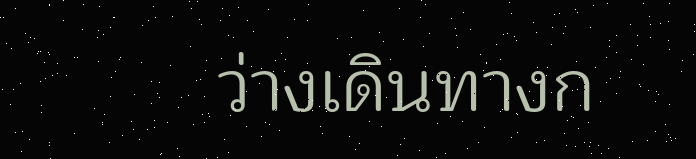ว่างเดินทางก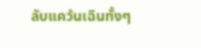ลับแคว้นเฉินทั้งๆ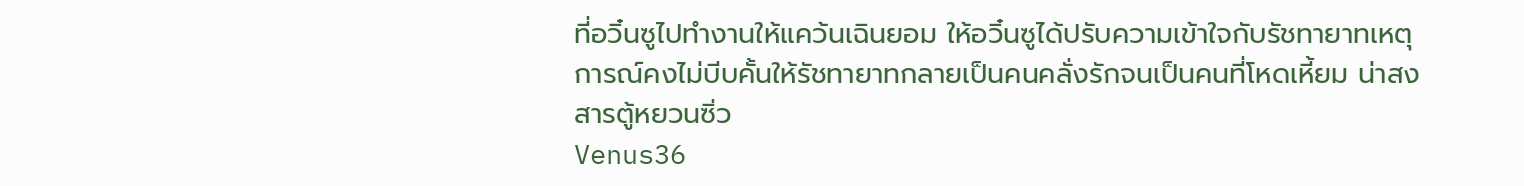ที่อวิ๋นซูไปทำงานให้แคว้นเฉินยอม ให้อวิ๋นซูได้ปรับความเข้าใจกับรัชทายาทเหตุการณ์คงไม่บีบคั้นให้รัชทายาทกลายเป็นคนคลั่งรักจนเป็นคนที่โหดเหี้ยม น่าสงสารตู้หยวนซิ่ว
Venus36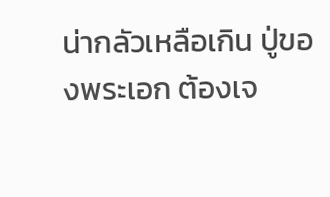น่ากลัวเหลือเกิน ปู่ของพระเอก ต้องเจ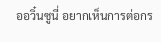ออวิ๋นซูนี่ อยากเห็นการต่อกร